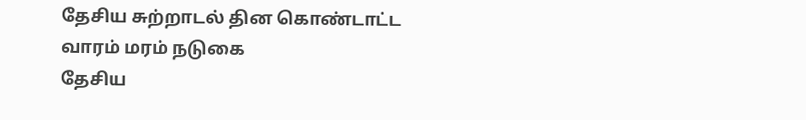தேசிய சுற்றாடல் தின கொண்டாட்ட வாரம் மரம் நடுகை
தேசிய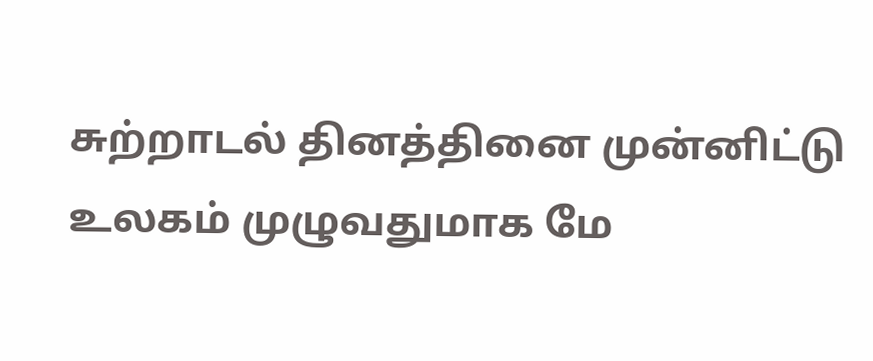சுற்றாடல் தினத்தினை முன்னிட்டு உலகம் முழுவதுமாக மே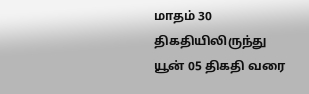மாதம் 30 திகதியிலிருந்து யூன் 05 திகதி வரை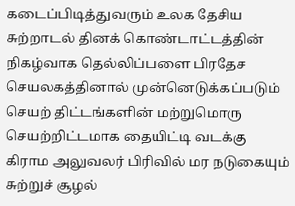கடைப்பிடித்துவரும் உலக தேசிய சுற்றாடல் தினக் கொண்டாட்டத்தின் நிகழ்வாக தெல்லிப்பளை பிரதேச செயலகத்தினால் முன்னெடுக்கப்படும் செயற் திட்டங்களின் மற்றுமொரு செயற்றிட்டமாக தையிட்டி வடக்கு கிராம அலுவலர் பிரிவில் மர நடுகையும் சுற்றுச் சூழல்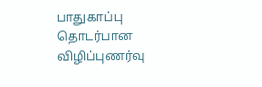பாதுகாப்பு தொடர்பான விழிப்புணர்வு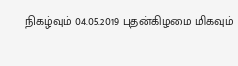நிகழ்வும் 04.05.2019 புதன்கிழமை மிகவும்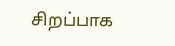சிறப்பாக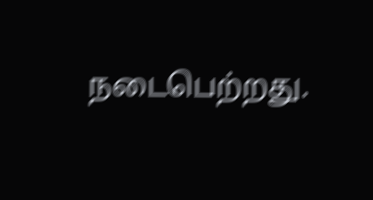நடைபெற்றது.